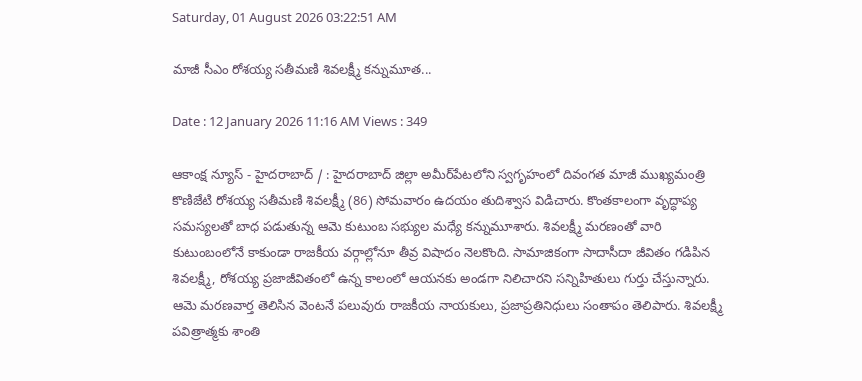Saturday, 01 August 2026 03:22:51 AM

మాజీ సీఎం రోశయ్య సతీమణి శివలక్ష్మీ కన్నుమూత...

Date : 12 January 2026 11:16 AM Views : 349

ఆకాంక్ష న్యూస్ - హైదరాబాద్ / : హైదరాబాద్ జిల్లా అమీర్‌పేటలోని స్వగృహంలో దివంగత మాజీ ముఖ్యమంత్రి కొణిజేటి రోశయ్య సతీమణి శివలక్ష్మీ (86) సోమవారం ఉదయం తుదిశ్వాస విడిచారు. కొంతకాలంగా వృద్ధాప్య సమస్యలతో బాధ పడుతున్న ఆమె కుటుంబ సభ్యుల మధ్యే కన్నుమూశారు. శివలక్ష్మీ మరణంతో వారి కుటుంబంలోనే కాకుండా రాజకీయ వర్గాల్లోనూ తీవ్ర విషాదం నెలకొంది. సామాజికంగా సాదాసీదా జీవితం గడిపిన శివలక్ష్మీ, రోశయ్య ప్రజాజీవితంలో ఉన్న కాలంలో ఆయనకు అండగా నిలిచారని సన్నిహితులు గుర్తు చేస్తున్నారు. ఆమె మరణవార్త తెలిసిన వెంటనే పలువురు రాజకీయ నాయకులు, ప్రజాప్రతినిధులు సంతాపం తెలిపారు. శివలక్ష్మీ పవిత్రాత్మకు శాంతి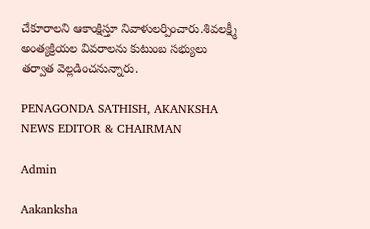చేకూరాలని ఆకాంక్షిస్తూ నివాళులర్పించారు.శివలక్ష్మీ అంత్యక్రియల వివరాలను కుటుంబ సభ్యులు తర్వాత వెల్లడించనున్నారు.

PENAGONDA SATHISH, AKANKSHA NEWS EDITOR & CHAIRMAN

Admin

Aakanksha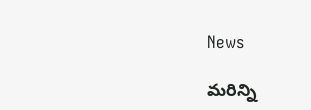News

మరిన్ని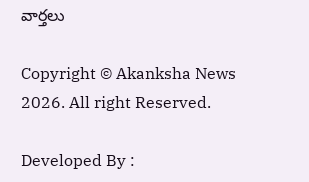వార్తలు

Copyright © Akanksha News 2026. All right Reserved.

Developed By :